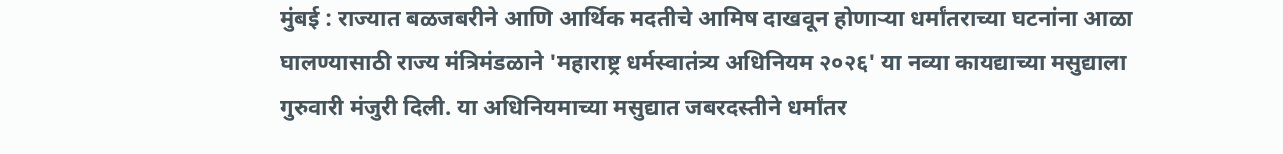मुंबई : राज्यात बळजबरीने आणि आर्थिक मदतीचे आमिष दाखवून होणाऱ्या धर्मांतराच्या घटनांना आळा घालण्यासाठी राज्य मंत्रिमंडळाने 'महाराष्ट्र धर्मस्वातंत्र्य अधिनियम २०२६' या नव्या कायद्याच्या मसुद्याला गुरुवारी मंजुरी दिली. या अधिनियमाच्या मसुद्यात जबरदस्तीने धर्मांतर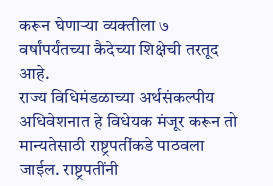करून घेणाऱ्या व्यक्तीला ७ वर्षांपर्यंतच्या कैदेच्या शिक्षेची तरतूद आहे.
राज्य विधिमंडळाच्या अर्थसंकल्पीय अधिवेशनात हे विधेयक मंजूर करून तो मान्यतेसाठी राष्ट्रपतींकडे पाठवला जाईल. राष्ट्रपतींनी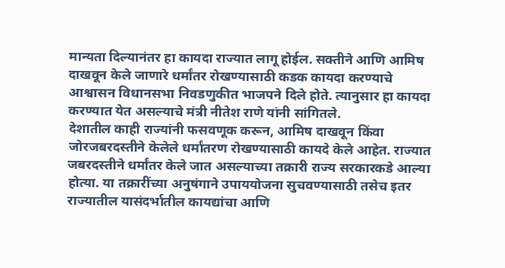मान्यता दिल्यानंतर हा कायदा राज्यात लागू होईल. सक्तीने आणि आमिष दाखवून केले जाणारे धर्मांतर रोखण्यासाठी कडक कायदा करण्याचे आश्वासन विधानसभा निवडणुकीत भाजपने दिले होते. त्यानुसार हा कायदा करण्यात येत असल्याचे मंत्री नीतेश राणे यांनी सांगितले.
देशातील काही राज्यांनी फसवणूक करून, आमिष दाखवून किंवा जोरजबरदस्तीने केलेले धर्मांतरण रोखण्यासाठी कायदे केले आहेत. राज्यात जबरदस्तीने धर्मांतर केले जात असल्याच्या तक्रारी राज्य सरकारकडे आल्या होत्या. या तक्रारींच्या अनुषंगाने उपाययोजना सुचवण्यासाठी तसेच इतर राज्यातील यासंदर्भातील कायद्यांचा आणि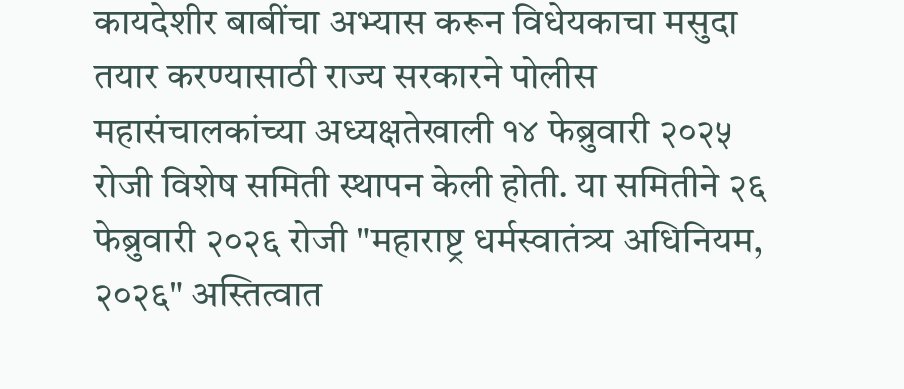कायदेशीर बाबींचा अभ्यास करून विधेयकाचा मसुदा तयार करण्यासाठी राज्य सरकारने पोलीस महासंचालकांच्या अध्यक्षतेखाली १४ फेब्रुवारी २०२५ रोजी विशेष समिती स्थापन केली होती. या समितीने २६ फेब्रुवारी २०२६ रोजी "महाराष्ट्र धर्मस्वातंत्र्य अधिनियम, २०२६" अस्तित्वात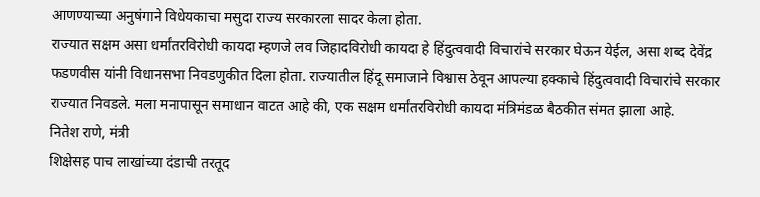आणण्याच्या अनुषंगाने विधेयकाचा मसुदा राज्य सरकारला सादर केला होता.
राज्यात सक्षम असा धर्मांतरविरोधी कायदा म्हणजे लव जिहादविरोधी कायदा हे हिंदुत्ववादी विचारांचे सरकार घेऊन येईल, असा शब्द देवेंद्र फडणवीस यांनी विधानसभा निवडणुकीत दिला होता. राज्यातील हिंदू समाजाने विश्वास ठेवून आपल्या हक्काचे हिंदुत्ववादी विचारांचे सरकार राज्यात निवडले. मला मनापासून समाधान वाटत आहे की, एक सक्षम धर्मांतरविरोधी कायदा मंत्रिमंडळ बैठकीत संमत झाला आहे.
नितेश राणे, मंत्री
शिक्षेसह पाच लाखांच्या दंडाची तरतूद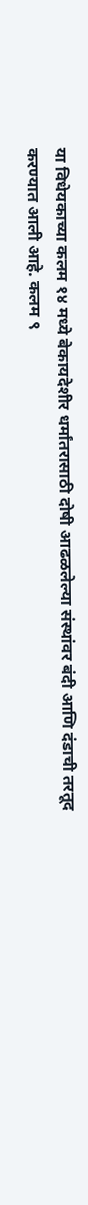या विधेयकाच्या कलम १४ मध्ये बेकायदेशीर धर्मांतरासाठी दोषी आढळलेल्या संस्थांवर बंदी आणि दंडाची तरतूद करण्यात आली आहे. कलम ९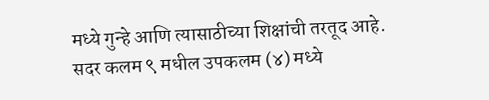मध्ये गुन्हे आणि त्यासाठीच्या शिक्षांची तरतूद आहे. सदर कलम ९ मधील उपकलम (४) मध्ये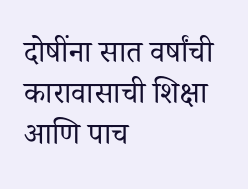दोषींना सात वर्षांची कारावासाची शिक्षा आणि पाच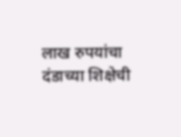लाख रुपयांचा दंडाच्या शिक्षेची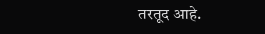तरतूद आहे.